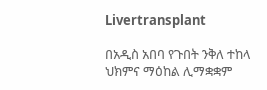Livertransplant

በአዲስ አበባ የጉበት ንቅለ ተከላ ህክምና ማዕከል ሊማቋቋም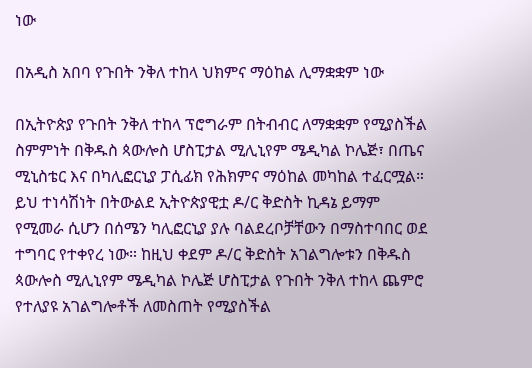ነው

በአዲስ አበባ የጉበት ንቅለ ተከላ ህክምና ማዕከል ሊማቋቋም ነው

በኢትዮጵያ የጉበት ንቅለ ተከላ ፕሮግራም በትብብር ለማቋቋም የሚያስችል ስምምነት በቅዱስ ጳውሎስ ሆስፒታል ሚሊኒየም ሜዲካል ኮሌጅ፣ በጤና ሚኒስቴር እና በካሊፎርኒያ ፓሲፊክ የሕክምና ማዕከል መካከል ተፈርሟል። ይህ ተነሳሽነት በትውልደ ኢትዮጵያዊቷ ዶ/ር ቅድስት ኪዳኔ ይማም የሚመራ ሲሆን በሰሜን ካሊፎርኒያ ያሉ ባልደረቦቻቸውን በማስተባበር ወደ ተግባር የተቀየረ ነው። ከዚህ ቀደም ዶ/ር ቅድስት አገልግሎቱን በቅዱስ ጳውሎስ ሚሊኒየም ሜዲካል ኮሌጅ ሆስፒታል የጉበት ንቅለ ተከላ ጨምሮ የተለያዩ አገልግሎቶች ለመስጠት የሚያስችል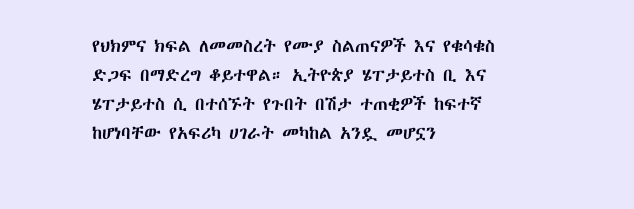የህክምና ክፍል ለመመስረት የሙያ ስልጠናዎች እና የቁሳቁስ ድጋፍ በማድረግ ቆይተዋል። ኢትዮጵያ ሄፐታይተስ ቢ እና ሄፐታይተስ ሲ በተሰኙት የጉበት በሽታ ተጠቂዎች ከፍተኛ ከሆነባቸው የአፍሪካ ሀገራት መካከል አንዷ መሆኗን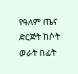የዓለም ጤና ድርጅት ከሶት ወራት በፊት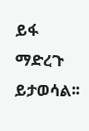ይፋ ማድረጉ ይታወሳል፡፡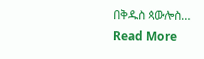በቅዱስ ጳውሎስ…
Read More